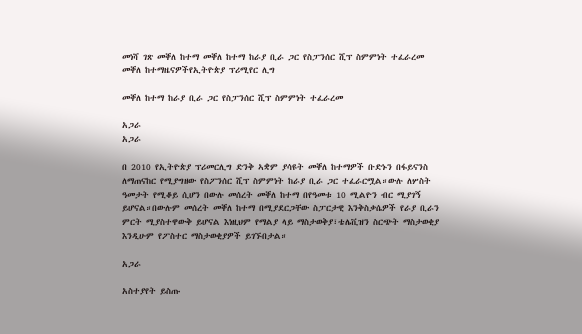መነሻ ገጽ መቐለ ከተማ መቐለ ከተማ ከራያ ቢራ ጋር የስፓንሰር ሺፕ ስምምነት ተፈራረመ
መቐለ ከተማዜናዎችየኢትዮጵያ ፕሪሚየር ሊግ

መቐለ ከተማ ከራያ ቢራ ጋር የስፓንሰር ሺፕ ስምምነት ተፈራረመ

አጋራ
አጋራ

በ 2010 የኢትዮጵያ ፕሪመርሊግ ድንቅ ኣቋም ያሳዩት መቐለ ከተማዎች ቡድኑን በፋይናንስ ለማጠናከር የሚያግዘው የስፖንሰር ሺፕ ስምምነት ከራያ ቢራ ጋር ተፈራርሟል።ውሉ ለሦስት ዓመታት የሚቆይ ሲሆን በውሉ መሰረት መቐለ ከተማ በየዓመቱ 10 ሚልዮን ብር ሚያገኝ ይሆናል።በውሉም መሰረት መቐለ ከተማ በሚያደርጋቸው ስፓርታዊ እንቅስቃሴዎች የራያ ቢራን ምርት ሚያስተዋውቅ ይሆናል እነዚህም የማልያ ላይ ማስታወቅያ፣ቴሌቪዝን ስርጭት ማስታወቂያ እንዲሁም የፖስተር ማስታወቂያዎች ይገኙበታል።

አጋራ

አስተያየት ይስጡ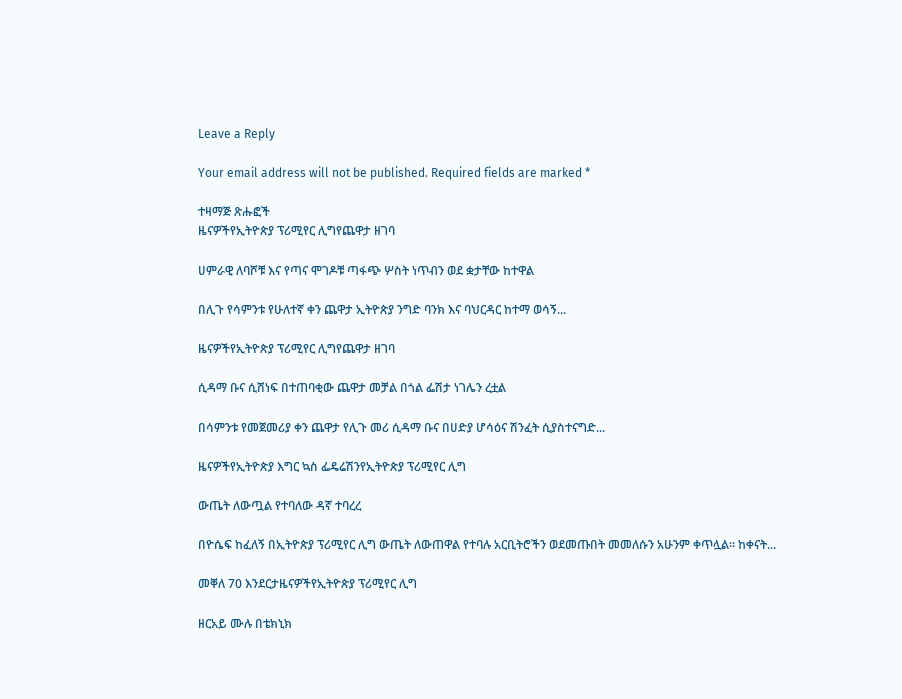Leave a Reply

Your email address will not be published. Required fields are marked *

ተዛማጅ ጽሑፎች
ዜናዎችየኢትዮጵያ ፕሪሚየር ሊግየጨዋታ ዘገባ

ሀምራዊ ለባሾቹ እና የጣና ሞገዶቹ ጣፋጭ ሦስት ነጥብን ወደ ቋታቸው ከተዋል

በሊጉ የሳምንቱ የሁለተኛ ቀን ጨዋታ ኢትዮጵያ ንግድ ባንክ እና ባህርዳር ከተማ ወሳኝ...

ዜናዎችየኢትዮጵያ ፕሪሚየር ሊግየጨዋታ ዘገባ

ሲዳማ ቡና ሲሸነፍ በተጠባቂው ጨዋታ መቻል በጎል ፌሽታ ነገሌን ረቷል

በሳምንቱ የመጀመሪያ ቀን ጨዋታ የሊጉ መሪ ሲዳማ ቡና በሀድያ ሆሳዕና ሽንፈት ሲያስተናግድ...

ዜናዎችየኢትዮጵያ እግር ኳስ ፌዴሬሽንየኢትዮጵያ ፕሪሚየር ሊግ

ውጤት ለውጧል የተባለው ዳኛ ተባረረ

በዮሴፍ ከፈለኝ በኢትዮጵያ ፕሪሚየር ሊግ ውጤት ለውጠዋል የተባሉ አርቢትሮችን ወደመጡበት መመለሱን አሁንም ቀጥሏል። ከቀናት...

መቐለ 70 እንደርታዜናዎችየኢትዮጵያ ፕሪሚየር ሊግ

ዘርአይ ሙሉ በቴክኒክ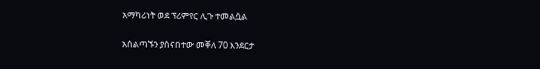አማካሪነት ወደ ፕሪምየር ሊጉ ተመልሷል

አሰልጣኙን ያሰናበተው መቐለ 70 እንደርታ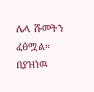ሌላ ሹመትን ፈፅሟል። በያዝነዉ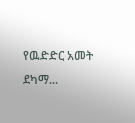የዉድድር አመት ደካማ...